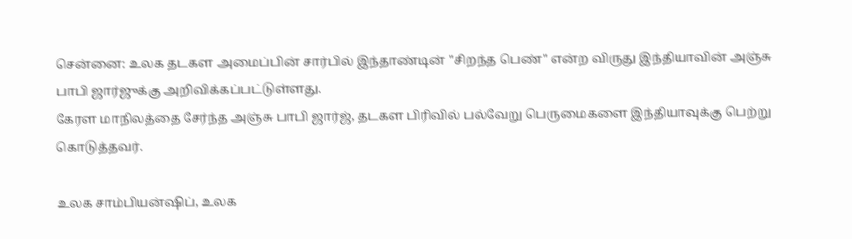சென்னை: உலக தடகள அமைப்பின் சார்பில் இந்தாண்டின் "சிறந்த பெண்" என்ற விருது இந்தியாவின் அஞ்சு பாபி ஜார்ஜுக்கு அறிவிக்கப்பட்டுள்ளது.
கேரள மாநிலத்தை சேர்ந்த அஞ்சு பாபி ஜார்ஜ், தடகள பிரிவில் பல்வேறு பெருமைகளை இந்தியாவுக்கு பெற்று கொடுத்தவர்.

உலக சாம்பியன்ஷிப், உலக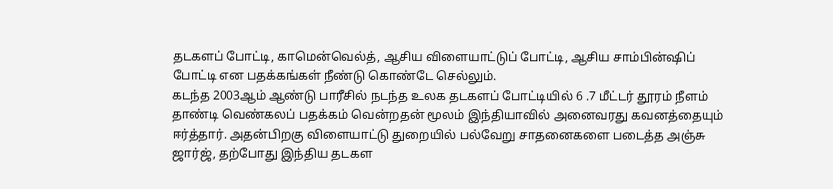தடகளப் போட்டி, காமென்வெல்த், ஆசிய விளையாட்டுப் போட்டி, ஆசிய சாம்பின்ஷிப் போட்டி என பதக்கங்கள் நீண்டு கொண்டே செல்லும்.
கடந்த 2003ஆம் ஆண்டு பாரீசில் நடந்த உலக தடகளப் போட்டியில் 6 .7 மீட்டர் தூரம் நீளம் தாண்டி வெண்கலப் பதக்கம் வென்றதன் மூலம் இந்தியாவில் அனைவரது கவனத்தையும் ஈர்த்தார். அதன்பிறகு விளையாட்டு துறையில் பல்வேறு சாதனைகளை படைத்த அஞ்சு ஜார்ஜ், தற்போது இந்திய தடகள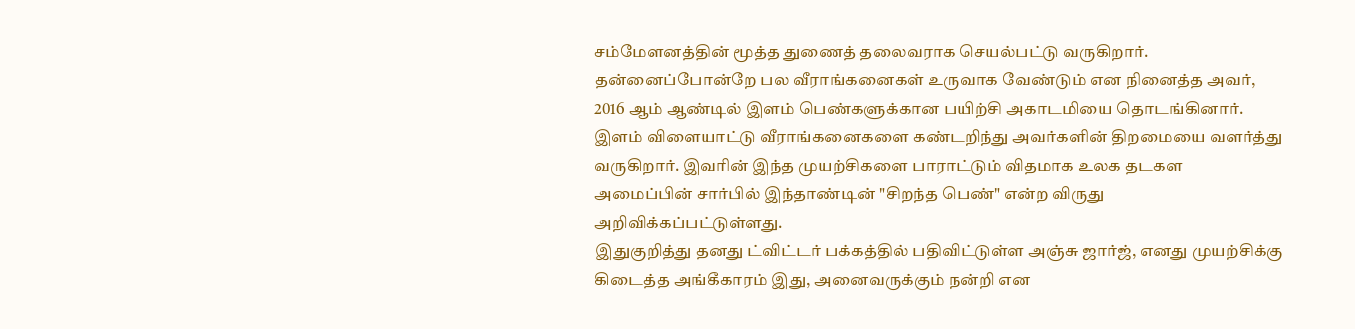சம்மேளனத்தின் மூத்த துணைத் தலைவராக செயல்பட்டு வருகிறார்.
தன்னைப்போன்றே பல வீராங்கனைகள் உருவாக வேண்டும் என நினைத்த அவர், 2016 ஆம் ஆண்டில் இளம் பெண்களுக்கான பயிற்சி அகாடமியை தொடங்கினார். இளம் விளையாட்டு வீராங்கனைகளை கண்டறிந்து அவர்களின் திறமையை வளர்த்து வருகிறார். இவரின் இந்த முயற்சிகளை பாராட்டும் விதமாக உலக தடகள அமைப்பின் சார்பில் இந்தாண்டின் "சிறந்த பெண்" என்ற விருது அறிவிக்கப்பட்டுள்ளது.
இதுகுறித்து தனது ட்விட்டர் பக்கத்தில் பதிவிட்டுள்ள அஞ்சு ஜார்ஜ், எனது முயற்சிக்கு கிடைத்த அங்கீகாரம் இது, அனைவருக்கும் நன்றி என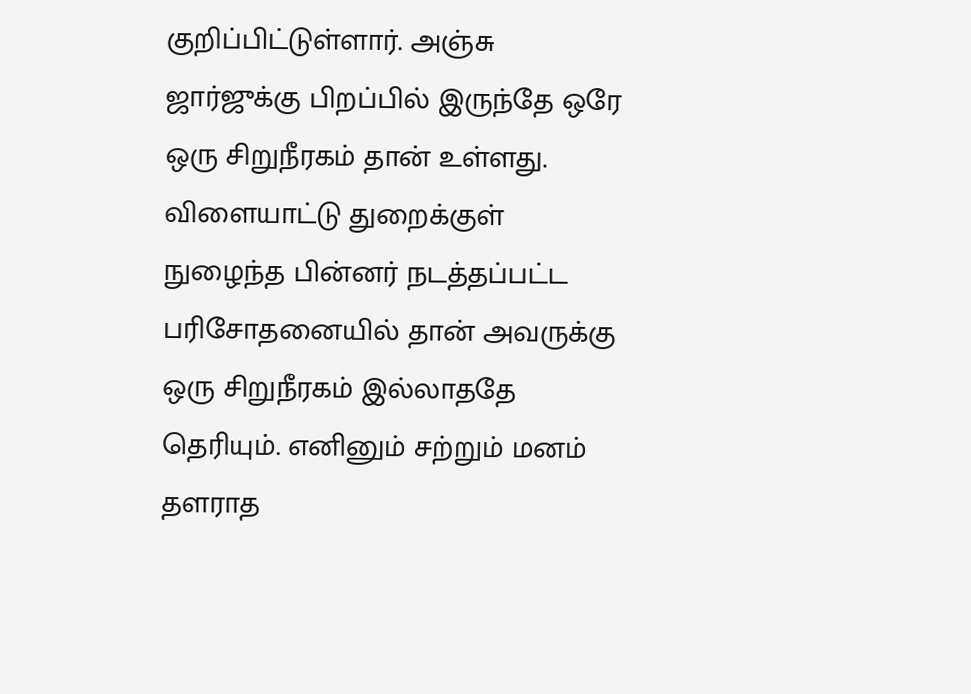குறிப்பிட்டுள்ளார். அஞ்சு ஜார்ஜுக்கு பிறப்பில் இருந்தே ஒரே ஒரு சிறுநீரகம் தான் உள்ளது. விளையாட்டு துறைக்குள் நுழைந்த பின்னர் நடத்தப்பட்ட பரிசோதனையில் தான் அவருக்கு ஒரு சிறுநீரகம் இல்லாததே தெரியும். எனினும் சற்றும் மனம் தளராத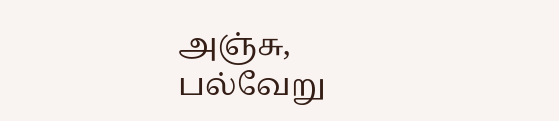அஞ்சு, பல்வேறு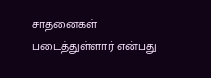சாதனைகள் படைத்துள்ளார் என்பது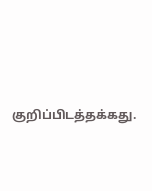குறிப்பிடத்தக்கது.